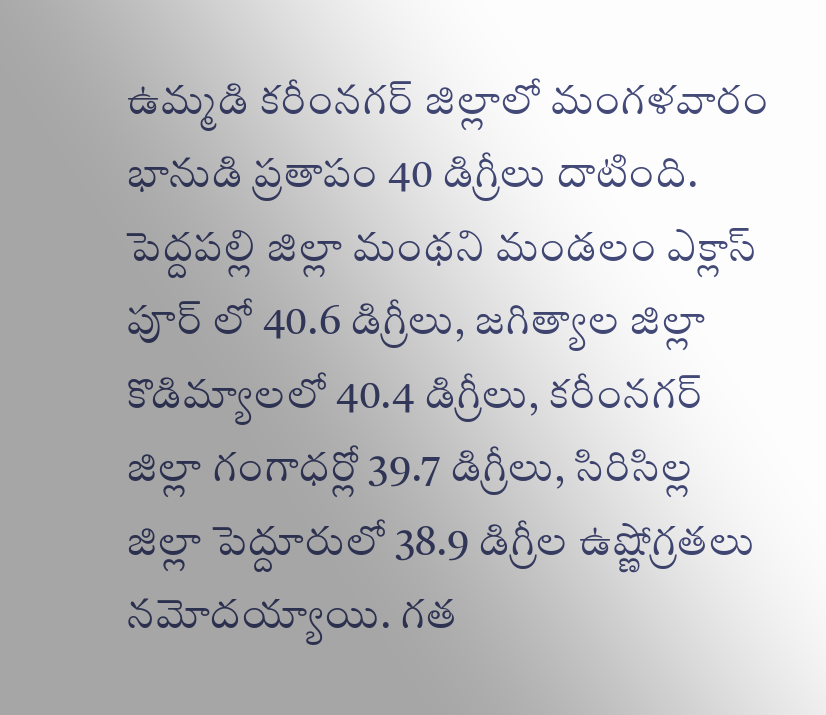ఉమ్మడి కరీంనగర్ జిల్లాలో మంగళవారం భానుడి ప్రతాపం 40 డిగ్రీలు దాటింది. పెద్దపల్లి జిల్లా మంథని మండలం ఎక్లాస్ పూర్ లో 40.6 డిగ్రీలు, జగిత్యాల జిల్లా కొడిమ్యాలలో 40.4 డిగ్రీలు, కరీంనగర్ జిల్లా గంగాధర్లో 39.7 డిగ్రీలు, సిరిసిల్ల జిల్లా పెద్దూరులో 38.9 డిగ్రీల ఉష్ణోగ్రతలు నమోదయ్యాయి. గత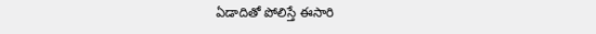ఏడాదితో పోలిస్తే ఈసారి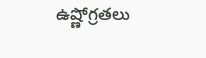ఉష్ణోగ్రతలు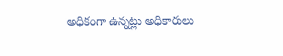అధికంగా ఉన్నట్లు అధికారులు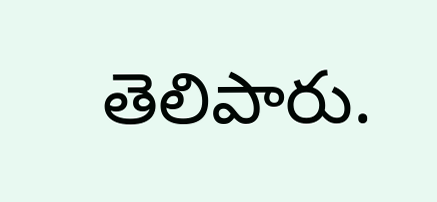తెలిపారు.